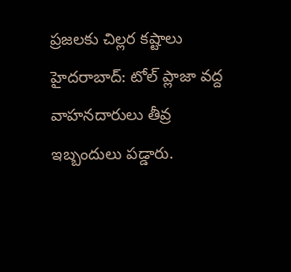ప్రజలకు చిల్లర కష్టాలు
హైదరాబాద్: టోల్ ప్లాజా వద్ద వాహనదారులు తీవ్ర ఇబ్బందులు పడ్డారు.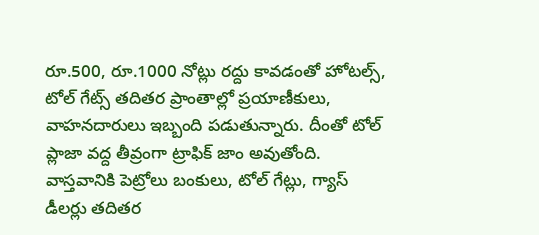రూ.500, రూ.1000 నోట్లు రద్దు కావడంతో హోటల్స్, టోల్ గేట్స్ తదితర ప్రాంతాల్లో ప్రయాణీకులు, వాహనదారులు ఇబ్బంది పడుతున్నారు. దీంతో టోల్ ప్లాజా వద్ద తీవ్రంగా ట్రాఫిక్ జాం అవుతోంది. వాస్తవానికి పెట్రోలు బంకులు, టోల్ గేట్లు, గ్యాస్ డీలర్లు తదితర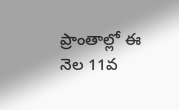ప్రాంతాల్లో ఈ నెల 11వ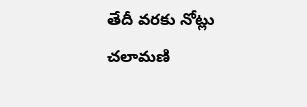తేదీ వరకు నోట్లు చలామణి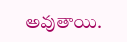అవుతాయి.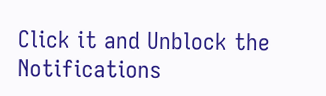Click it and Unblock the Notifications